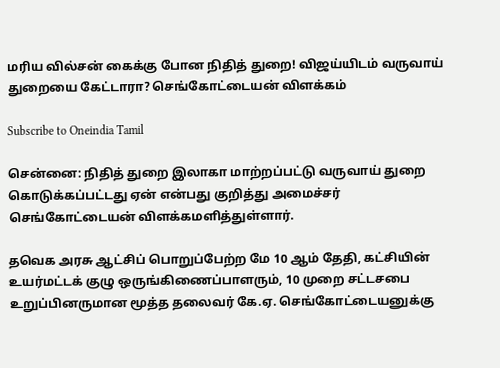மரிய வில்சன் கைக்கு போன நிதித் துறை! விஜய்யிடம் வருவாய் துறையை கேட்டாரா? செங்கோட்டையன் விளக்கம்

Subscribe to Oneindia Tamil

சென்னை: நிதித் துறை இலாகா மாற்றப்பட்டு வருவாய் துறை கொடுக்கப்பட்டது ஏன் என்பது குறித்து அமைச்சர் செங்கோட்டையன் விளக்கமளித்துள்ளார்.

தவெக அரசு ஆட்சிப் பொறுப்பேற்ற மே 10 ஆம் தேதி, கட்சியின் உயர்மட்டக் குழு ஒருங்கிணைப்பாளரும், 10 முறை சட்டசபை உறுப்பினருமான மூத்த தலைவர் கே.ஏ. செங்கோட்டையனுக்கு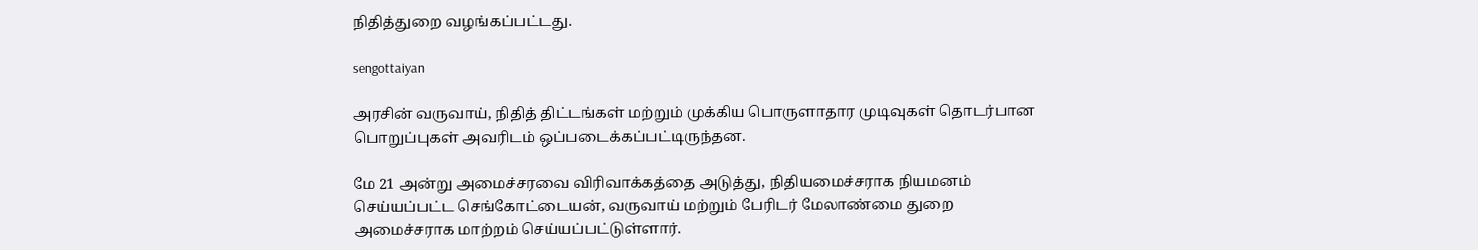நிதித்துறை வழங்கப்பட்டது.

sengottaiyan

அரசின் வருவாய், நிதித் திட்டங்கள் மற்றும் முக்கிய பொருளாதார முடிவுகள் தொடர்பான பொறுப்புகள் அவரிடம் ஒப்படைக்கப்பட்டிருந்தன.

மே 21 அன்று அமைச்சரவை விரிவாக்கத்தை அடுத்து, நிதியமைச்சராக நியமனம் செய்யப்பட்ட செங்கோட்டையன், வருவாய் மற்றும் பேரிடர் மேலாண்மை துறை அமைச்சராக மாற்றம் செய்யப்பட்டுள்ளார்.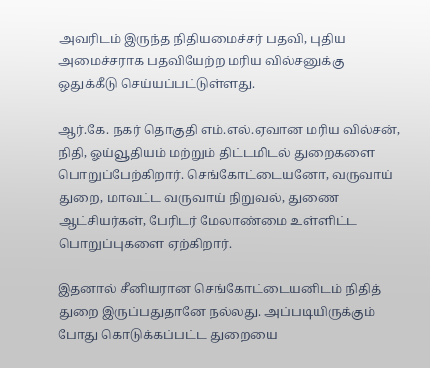அவரிடம் இருந்த நிதியமைச்சர் பதவி, புதிய அமைச்சராக பதவியேற்ற மரிய வில்சனுக்கு ஒதுக்கீடு செய்யப்பட்டுள்ளது.

ஆர்.கே. நகர் தொகுதி எம்.எல்.ஏவான மரிய வில்சன், நிதி, ஓய்வூதியம் மற்றும் திட்டமிடல் துறைகளை பொறுப்பேற்கிறார். செங்கோட்டையனோ, வருவாய் துறை, மாவட்ட வருவாய் நிறுவல், துணை ஆட்சியர்கள், பேரிடர் மேலாண்மை உள்ளிட்ட பொறுப்புகளை ஏற்கிறார்.

இதனால் சீனியரான செங்கோட்டையனிடம் நிதித் துறை இருப்பதுதானே நல்லது. அப்படியிருக்கும் போது கொடுக்கப்பட்ட துறையை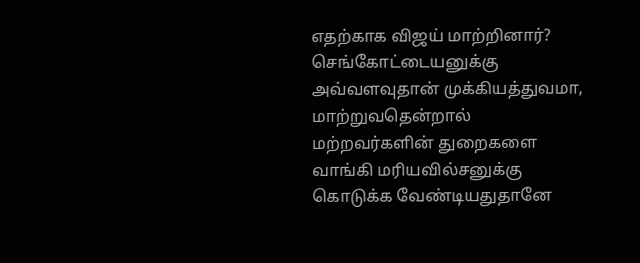எதற்காக விஜய் மாற்றினார்? செங்கோட்டையனுக்கு அவ்வளவுதான் முக்கியத்துவமா, மாற்றுவதென்றால் மற்றவர்களின் துறைகளை வாங்கி மரியவில்சனுக்கு கொடுக்க வேண்டியதுதானே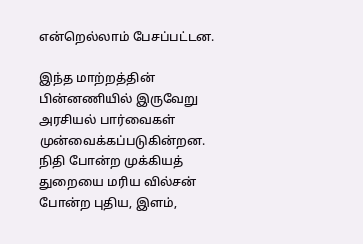என்றெல்லாம் பேசப்பட்டன.

இந்த மாற்றத்தின் பின்னணியில் இருவேறு அரசியல் பார்வைகள் முன்வைக்கப்படுகின்றன. நிதி போன்ற முக்கியத் துறையை மரிய வில்சன் போன்ற புதிய, இளம்,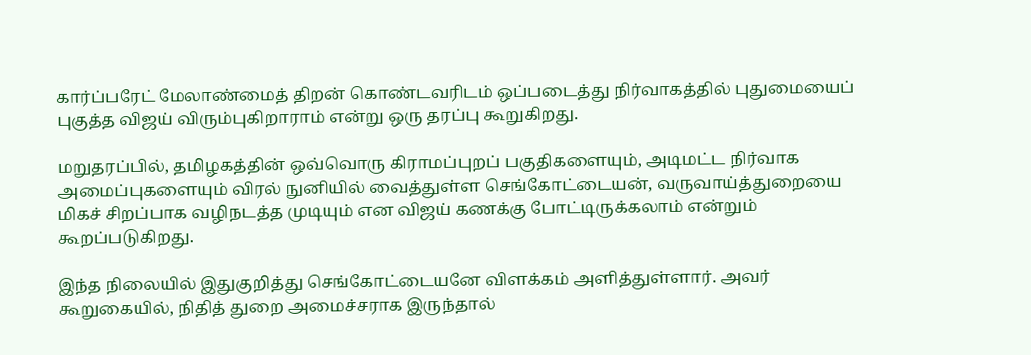கார்ப்பரேட் மேலாண்மைத் திறன் கொண்டவரிடம் ஒப்படைத்து நிர்வாகத்தில் புதுமையைப் புகுத்த விஜய் விரும்புகிறாராம் என்று ஒரு தரப்பு கூறுகிறது.

மறுதரப்பில், தமிழகத்தின் ஒவ்வொரு கிராமப்புறப் பகுதிகளையும், அடிமட்ட நிர்வாக அமைப்புகளையும் விரல் நுனியில் வைத்துள்ள செங்கோட்டையன், வருவாய்த்துறையை மிகச் சிறப்பாக வழிநடத்த முடியும் என விஜய் கணக்கு போட்டிருக்கலாம் என்றும் கூறப்படுகிறது.

இந்த நிலையில் இதுகுறித்து செங்கோட்டையனே விளக்கம் அளித்துள்ளார். அவர் கூறுகையில், நிதித் துறை அமைச்சராக இருந்தால்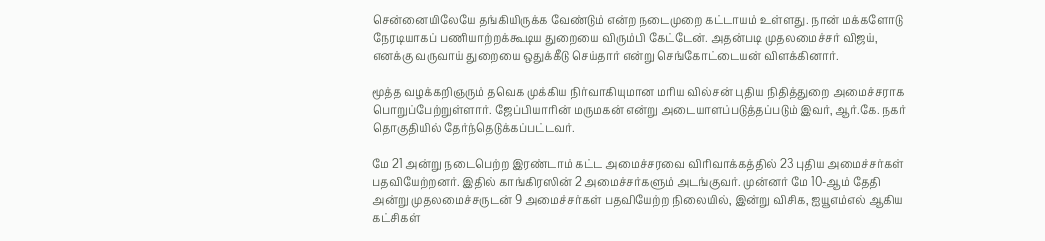சென்னையிலேயே தங்கியிருக்க வேண்டும் என்ற நடைமுறை கட்டாயம் உள்ளது. நான் மக்களோடு நேரடியாகப் பணியாற்றக்கூடிய துறையை விரும்பி கேட்டேன். அதன்படி முதலமைச்சர் விஜய், எனக்கு வருவாய் துறையை ஒதுக்கீடு செய்தார் என்று செங்கோட்டையன் விளக்கினார்.

மூத்த வழக்கறிஞரும் தவெக முக்கிய நிர்வாகியுமான மரிய வில்சன் புதிய நிதித்துறை அமைச்சராக பொறுப்பேற்றுள்ளார். ஜேப்பியாரின் மருமகன் என்று அடையாளப்படுத்தப்படும் இவர், ஆர்.கே. நகர் தொகுதியில் தேர்ந்தெடுக்கப்பட்டவர்.

மே 21 அன்று நடைபெற்ற இரண்டாம் கட்ட அமைச்சரவை விரிவாக்கத்தில் 23 புதிய அமைச்சர்கள் பதவியேற்றனர். இதில் காங்கிரஸின் 2 அமைச்சர்களும் அடங்குவர். முன்னர் மே 10-ஆம் தேதி அன்று முதலமைச்சருடன் 9 அமைச்சர்கள் பதவியேற்ற நிலையில், இன்று விசிக, ஐயூஎம்எல் ஆகிய கட்சிகள்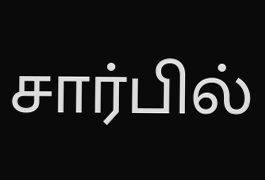சார்பில்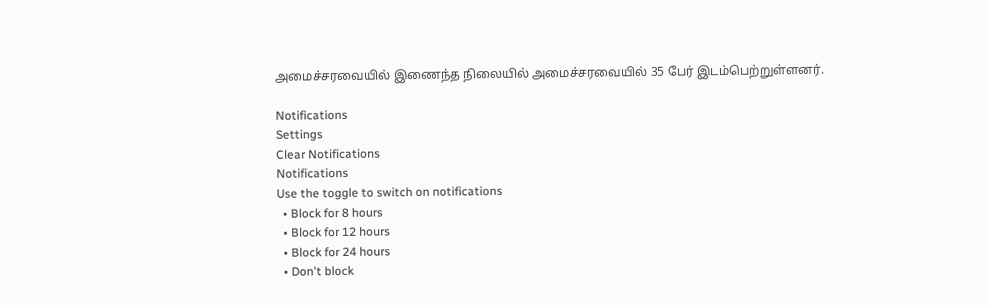அமைச்சரவையில் இணைந்த நிலையில் அமைச்சரவையில் 35 பேர் இடம்பெற்றுள்ளனர்.

Notifications
Settings
Clear Notifications
Notifications
Use the toggle to switch on notifications
  • Block for 8 hours
  • Block for 12 hours
  • Block for 24 hours
  • Don't block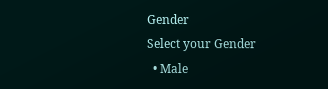Gender
Select your Gender
  • Male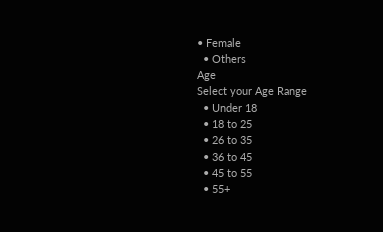• Female
  • Others
Age
Select your Age Range
  • Under 18
  • 18 to 25
  • 26 to 35
  • 36 to 45
  • 45 to 55
  • 55+